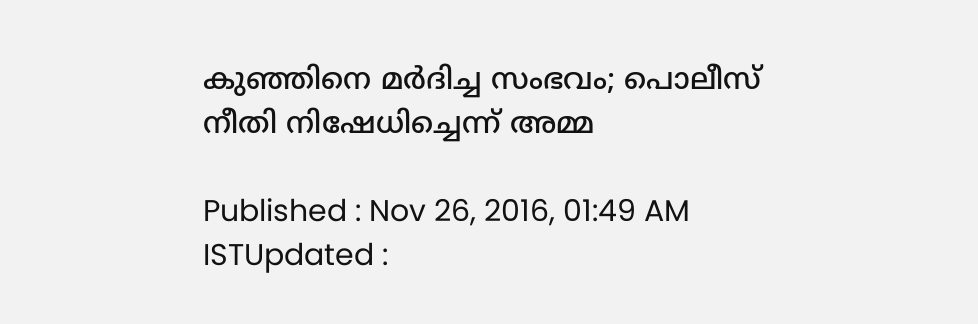കുഞ്ഞിനെ മർദിച്ച സംഭവം; പൊലീസ് നീതി നിഷേധിച്ചെന്ന് അമ്മ

Published : Nov 26, 2016, 01:49 AM ISTUpdated :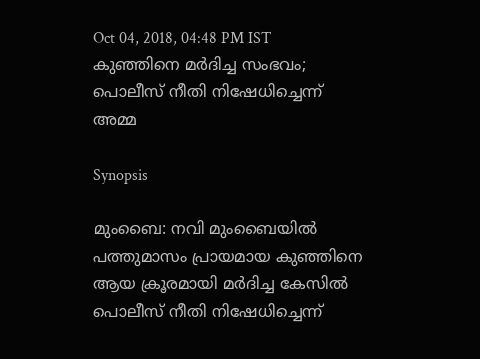Oct 04, 2018, 04:48 PM IST
കുഞ്ഞിനെ മർദിച്ച സംഭവം; പൊലീസ് നീതി നിഷേധിച്ചെന്ന് അമ്മ

Synopsis

മുംബൈ: നവി മുംബൈയിൽ പത്തുമാസം പ്രായമായ കുഞ്ഞിനെ ആയ ക്രൂരമായി മർദിച്ച കേസിൽ പൊലീസ് നീതി നിഷേധിച്ചെന്ന്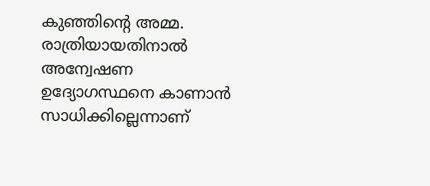കുഞ്ഞിന്റെ അമ്മ. രാത്രിയായതിനാൽ അന്വേഷണ ഉദ്യോഗസ്ഥനെ കാണാൻ സാധിക്കില്ലെന്നാണ്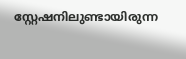സ്റ്റേഷനിലുണ്ടായിരുന്ന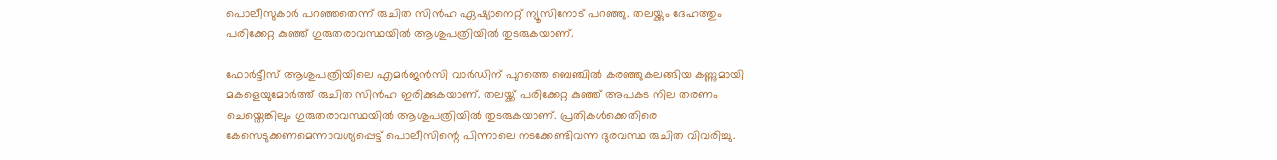പൊലീസുകാർ പറഞ്ഞതെന്ന് രുചിത സിൻഹ ഏഷ്യാനെറ്റ് ന്യൂസിനോട് പറഞ്ഞു. തലയ്ക്കും ദേഹത്തും പരിക്കേറ്റ കുഞ്ഞ് ഗുരുതരാവസ്ഥയിൽ ആശുപത്രിയിൽ തുടരുകയാണ്.

ഫോർട്ടീസ് ആശുപത്രിയിലെ എമർജൻസി വാർഡിന് പുറത്തെ ബെഞ്ചിൽ കരഞ്ഞുകലങ്ങിയ കണ്ണുമായി മകളെയുമോർത്ത് രുചിത സിൻഹ ഇരിക്കുകയാണ്. തലയ്ക്ക് പരിക്കേറ്റ കുഞ്ഞ് അപകട നില തരണം ചെയ്തെങ്കിലും ഗുരുതരാവസ്ഥയിൽ ആശുപത്രിയിൽ തുടരുകയാണ്. പ്രതികൾക്കെതിരെ കേസെടുക്കണമെന്നാവശ്യപ്പെട്ട് പൊലീസിന്റെ പിന്നാലെ നടക്കേണ്ടിവന്ന ദുരവസ്ഥ രുചിത വിവരിച്ചു.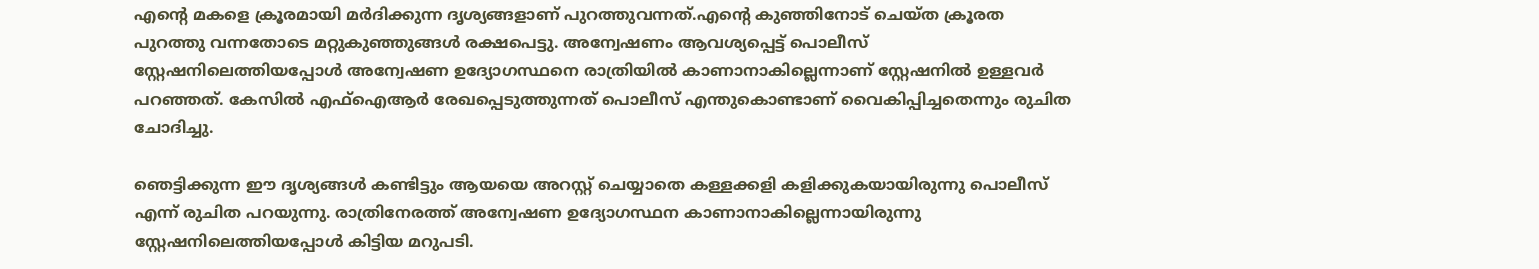എന്റെ മകളെ ക്രൂരമായി മർദിക്കുന്ന ദൃശ്യങ്ങളാണ് പുറത്തുവന്നത്.എന്റെ കുഞ്ഞിനോട് ചെയ്ത ക്രൂരത പുറത്തു വന്നതോടെ മറ്റുകുഞ്ഞുങ്ങൾ രക്ഷപെട്ടു. അന്വേഷണം ആവശ്യപ്പെട്ട് പൊലീസ് സ്റ്റേഷനിലെത്തിയപ്പോൾ അന്വേഷണ ഉദ്യോഗസ്ഥനെ രാത്രിയിൽ കാണാനാകില്ലെന്നാണ് സ്റ്റേഷനിൽ ഉള്ളവർ പറഞ്ഞത്. കേസിൽ എഫ്ഐആർ രേഖപ്പെടുത്തുന്നത് പൊലീസ് എന്തുകൊണ്ടാണ് വൈകിപ്പിച്ചതെന്നും രുചിത ചോദിച്ചു.

ഞെട്ടിക്കുന്ന ഈ ദൃശ്യങ്ങൾ കണ്ടിട്ടും ആയയെ അറസ്റ്റ് ചെയ്യാതെ കള്ളക്കളി കളിക്കുകയായിരുന്നു പൊലീസ് എന്ന് രുചിത പറയുന്നു. രാത്രിനേരത്ത് അന്വേഷണ ഉദ്യോഗസ്ഥന കാണാനാകില്ലെന്നായിരുന്നു സ്റ്റേഷനിലെത്തിയപ്പോൾ കിട്ടിയ മറുപടി.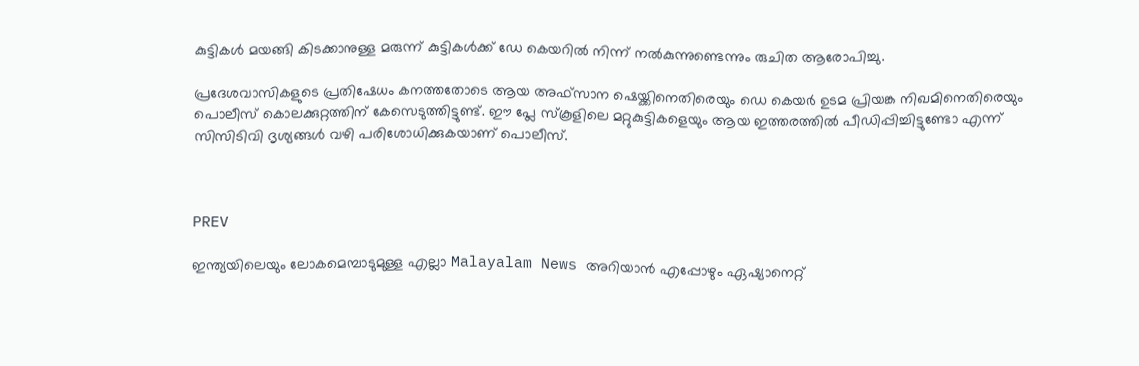കുട്ടികള്‍ മയങ്ങി കിടക്കാനുള്ള മരുന്ന് കുട്ടികൾക്ക് ഡേ കെയറിൽ നിന്ന് നൽകുന്നുണ്ടെന്നും രുചിത ആരോപിച്ചു.

പ്രദേശവാസികളുടെ പ്രതിഷേധം കനത്തതോടെ ആയ അഫ്സാന ഷെയ്ക്കിനെതിരെയും ഡെ കെയർ ഉടമ പ്രിയങ്ക നിഖമിനെതിരെയും പൊലീസ് കൊലക്കുറ്റത്തിന് കേസെടുത്തിട്ടുണ്ട്. ഈ പ്ലേ സ്കൂളിലെ മറ്റുകുട്ടികളെയും ആയ ഇത്തരത്തിൽ പീഡിപ്പിച്ചിട്ടുണ്ടോ എന്ന് സിസിടിവി ദൃശ്യങ്ങൾ വഴി പരിശോധിക്കുകയാണ് പൊലീസ്.



PREV

ഇന്ത്യയിലെയും ലോകമെമ്പാടുമുള്ള എല്ലാ Malayalam News അറിയാൻ എപ്പോഴും ഏഷ്യാനെറ്റ്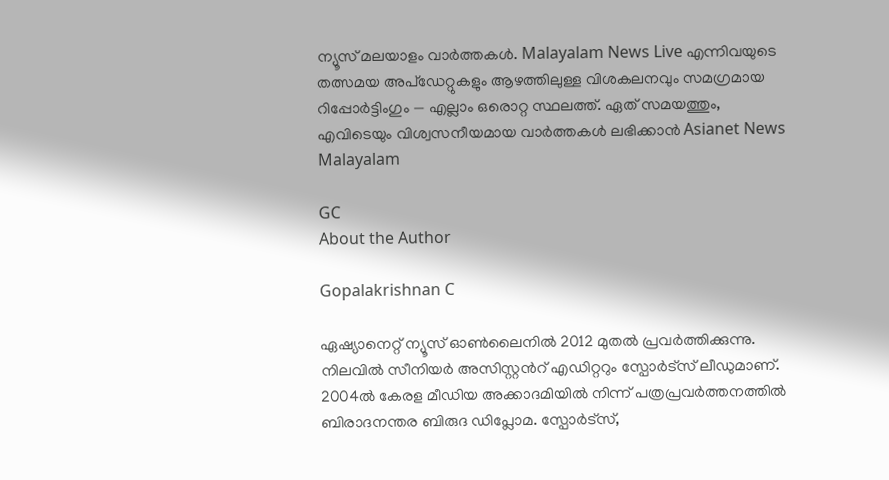ന്യൂസ് മലയാളം വാർത്തകൾ. Malayalam News Live എന്നിവയുടെ തത്സമയ അപ്‌ഡേറ്റുകളും ആഴത്തിലുള്ള വിശകലനവും സമഗ്രമായ റിപ്പോർട്ടിംഗും — എല്ലാം ഒരൊറ്റ സ്ഥലത്ത്. ഏത് സമയത്തും, എവിടെയും വിശ്വസനീയമായ വാർത്തകൾ ലഭിക്കാൻ Asianet News Malayalam

GC
About the Author

Gopalakrishnan C

ഏഷ്യാനെറ്റ് ന്യൂസ് ഓണ്‍ലൈനില്‍ 2012 മുതല്‍ പ്രവര്‍ത്തിക്കുന്നു. നിലവില്‍ സീനിയര്‍ അസിസ്റ്റന്‍റ് എഡിറ്ററും സ്പോർട്സ് ലീഡുമാണ്. 2004ൽ കേരള മീഡിയ അക്കാദമിയില്‍ നിന്ന് പത്രപ്രവര്‍ത്തനത്തില്‍ ബിരാദനന്തര ബിരുദ ഡിപ്ലോമ. സ്പോര്‍ട്സ്,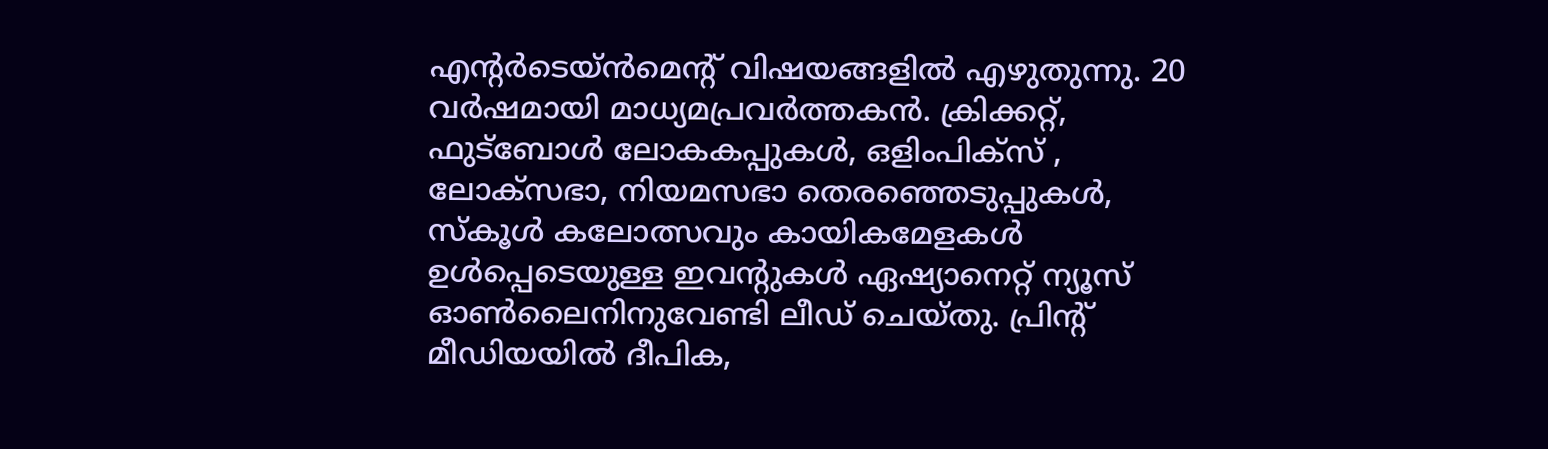എന്‍റര്‍ടെയ്ൻമെന്‍റ് വിഷയങ്ങളില്‍ എഴുതുന്നു. 20 വര്‍ഷമായി മാധ്യമപ്രവര്‍ത്തകൻ. ക്രിക്കറ്റ്, ഫുട്ബോള്‍ ലോകകപ്പുകൾ, ഒളിംപിക്സ് , ലോക്സഭാ, നിയമസഭാ തെരഞ്ഞെടുപ്പുകള്‍, സ്കൂള്‍ കലോത്സവും കായികമേളകള്‍ ഉള്‍പ്പെടെയുള്ള ഇവന്‍റുകള്‍ ഏഷ്യാനെറ്റ് ന്യൂസ് ഓണ്‍ലൈനിനുവേണ്ടി ലീഡ് ചെയ്തു. പ്രിന്‍റ് മീഡിയയില്‍ ദീപിക,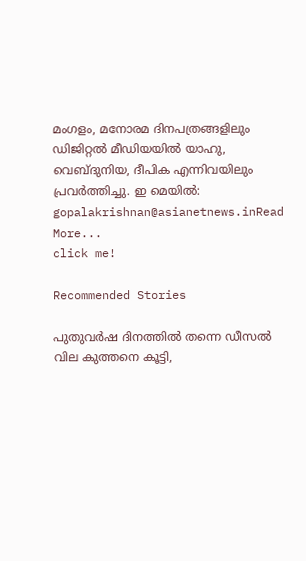മംഗളം, മനോരമ ദിനപത്രങ്ങളിലും ഡിജിറ്റൽ മീഡിയയില്‍ യാഹു, വെബ്ദുനിയ, ദീപിക എന്നിവയിലും പ്രവര്‍ത്തിച്ചു. ഇ മെയില്‍: gopalakrishnan@asianetnews.inRead More...
click me!

Recommended Stories

പുതുവർഷ ദിനത്തിൽ തന്നെ ഡീസൽ വില കുത്തനെ കൂട്ടി,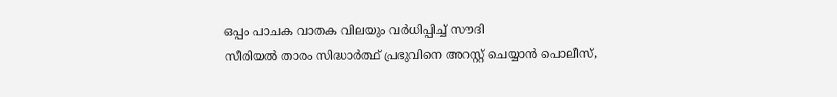ഒപ്പം പാചക വാതക വിലയും വർധിപ്പിച്ച് സൗദി
സീരിയൽ താരം സിദ്ധാർത്ഥ് പ്രഭുവിനെ അറസ്റ്റ് ചെയ്യാൻ പൊലീസ്,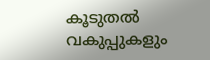കൂടുതൽ വകുപ്പുകളും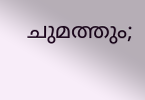ചുമത്തും;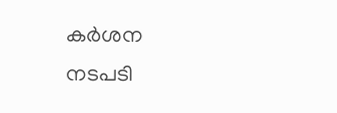കർശന നടപടി